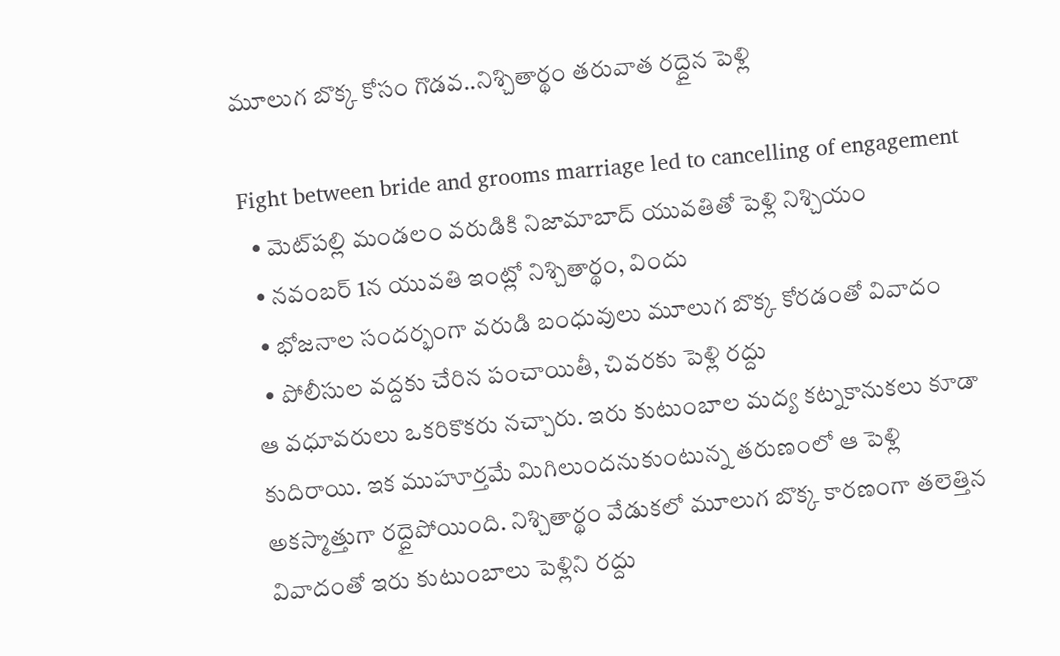మూలుగ బొక్క కోసం గొడవ..నిశ్చితార్థం తరువాత రద్దైన పెళ్లి

Fight between bride and grooms marriage led to cancelling of engagement
  • మెట్‌పల్లి మండలం వరుడికి నిజామాబాద్ యువతితో పెళ్లి నిశ్చియం
  • నవంబర్ 1న యువతి ఇంట్లో నిశ్చితార్థం, విందు
  • భోజనాల సందర్భంగా వరుడి బంధువులు మూలుగ బొక్క కోరడంతో వివాదం
  • పోలీసుల వద్దకు చేరిన పంచాయితీ, చివరకు పెళ్లి రద్దు
ఆ వధూవరులు ఒకరికొకరు నచ్చారు. ఇరు కుటుంబాల మద్య కట్నకానుకలు కూడా కుదిరాయి. ఇక ముహూర్తమే మిగిలుందనుకుంటున్న తరుణంలో ఆ పెళ్లి అకస్మాత్తుగా రద్దైపోయింది. నిశ్చితార్థం వేడుకలో మూలుగ బొక్క కారణంగా తలెత్తిన వివాదంతో ఇరు కుటుంబాలు పెళ్లిని రద్దు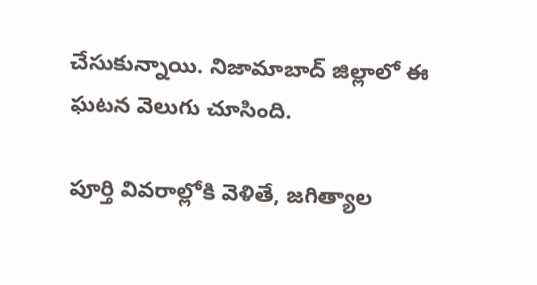చేసుకున్నాయి. నిజామాబాద్ జిల్లాలో ఈ ఘటన వెలుగు చూసింది.

పూర్తి వివరాల్లోకి వెళితే, జగిత్యాల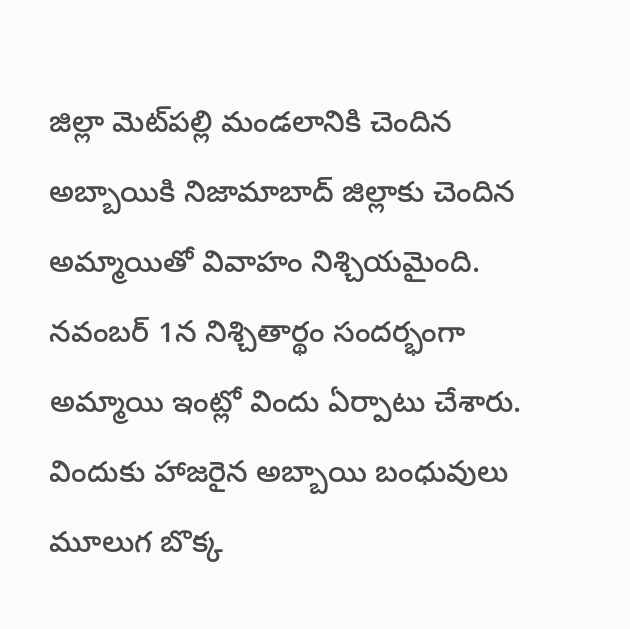జిల్లా మెట్‌పల్లి మండలానికి చెందిన అబ్బాయికి నిజామాబాద్ జిల్లాకు చెందిన అమ్మాయితో వివాహం నిశ్చియమైంది. నవంబర్ 1న నిశ్చితార్థం సందర్భంగా అమ్మాయి ఇంట్లో విందు ఏర్పాటు చేశారు. విందుకు హాజరైన అబ్బాయి బంధువులు మూలుగ బొక్క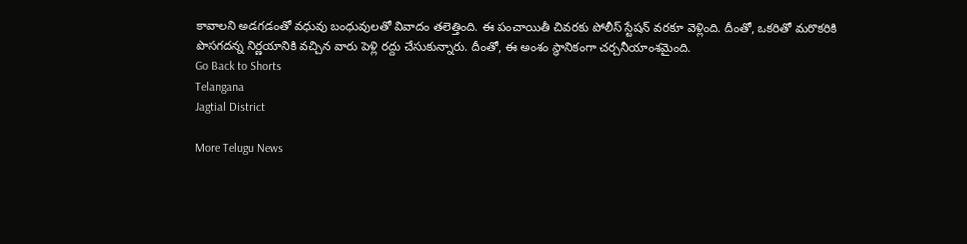కావాలని అడగడంతో వధువు బంధువులతో వివాదం తలెత్తింది. ఈ పంచాయితీ చివరకు పోలీస్ స్టేషన్ వరకూ వెళ్లింది. దీంతో, ఒకరితో మరొకరికి పొసగదన్న నిర్ణయానికి వచ్చిన వారు పెళ్లి రద్దు చేసుకున్నారు. దీంతో, ఈ అంశం స్థానికంగా చర్చనీయాంశమైంది.
Go Back to Shorts
Telangana
Jagtial District

More Telugu News